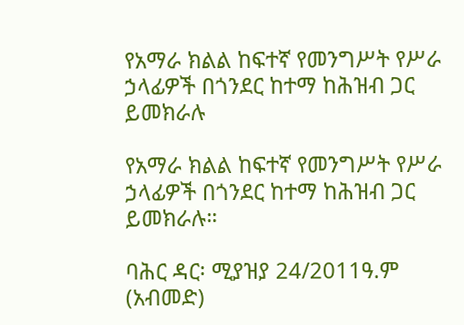የአማራ ክልል ከፍተኛ የመንግሥት የሥራ ኃላፊዎች በጎንደር ከተማ ከሕዝብ ጋር ይመክራሉ

የአማራ ክልል ከፍተኛ የመንግሥት የሥራ ኃላፊዎች በጎንደር ከተማ ከሕዝብ ጋር ይመክራሉ።

ባሕር ዳር፡ ሚያዝያ 24/2011ዓ.ም (አብመድ)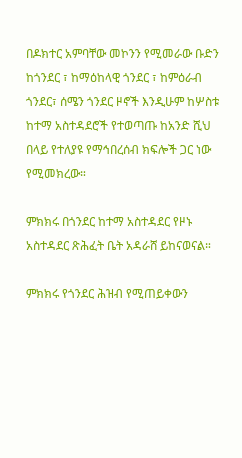በዶክተር አምባቸው መኮንን የሚመራው ቡድን ከጎንደር ፣ ከማዕከላዊ ጎንደር ፣ ከምዕራብ ጎንደር፣ ሰሜን ጎንደር ዞኖች እንዲሁም ከሦስቱ ከተማ አስተዳደሮች የተወጣጡ ከአንድ ሺህ በላይ የተለያዩ የማኅበረሰብ ክፍሎች ጋር ነው የሚመክረው።

ምክክሩ በጎንደር ከተማ አስተዳደር የዞኑ አስተዳደር ጽሕፈት ቤት አዳራሸ ይከናወናል።

ምክክሩ የጎንደር ሕዝብ የሚጠይቀውን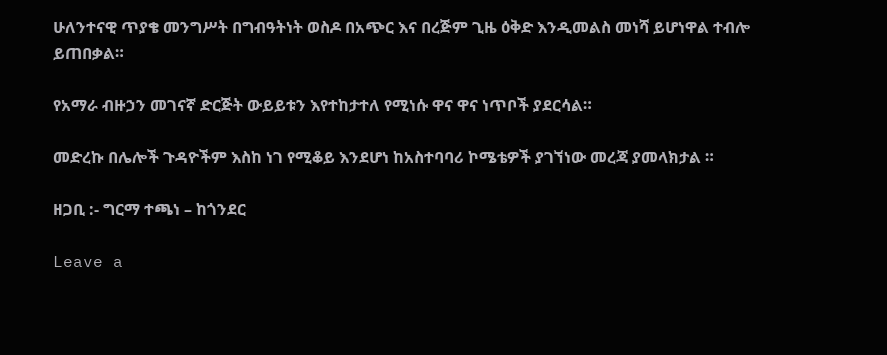ሁለንተናዊ ጥያቄ መንግሥት በግብዓትነት ወስዶ በአጭር እና በረጅም ጊዜ ዕቅድ እንዲመልስ መነሻ ይሆነዋል ተብሎ ይጠበቃል።

የአማራ ብዙኃን መገናኛ ድርጅት ውይይቱን እየተከታተለ የሚነሱ ዋና ዋና ነጥቦች ያደርሳል።

መድረኩ በሌሎች ጉዳዮችም እስከ ነገ የሚቆይ እንደሆነ ከአስተባባሪ ኮሜቴዎች ያገኘነው መረጃ ያመላክታል ።

ዘጋቢ :- ግርማ ተጫነ – ከጎንደር

Leave a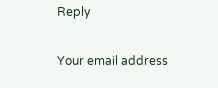Reply

Your email address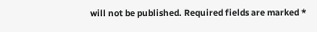will not be published. Required fields are marked *